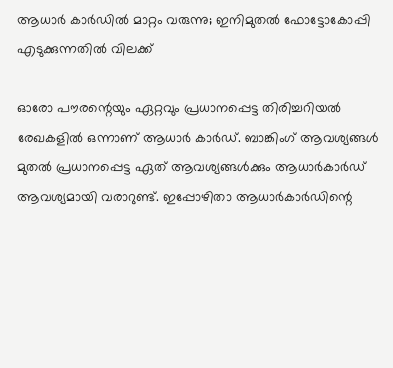ആധാര്‍ കാര്‍ഡില്‍ മാറ്റം വരുന്നു; ഇനിമുതല്‍ ഫോട്ടോകോപ്പി എടുക്കുന്നതില്‍ വിലക്ക്

ഓരോ പൗരന്റെയും ഏറ്റവും പ്രധാനപ്പെട്ട തിരിച്ചറിയല്‍ രേഖകളില്‍ ഒന്നാണ് ആധാര്‍ കാര്‍ഡ്. ബാങ്കിംഗ് ആവശ്യങ്ങള്‍ മുതല്‍ പ്രധാനപ്പെട്ട ഏത് ആവശ്യങ്ങള്‍ക്കും ആധാര്‍കാര്‍ഡ് ആവശ്യമായി വരാറുണ്ട്. ഇപ്പോഴിതാ ആധാര്‍കാര്‍ഡിന്റെ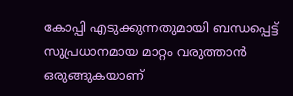കോപ്പി എടുക്കുന്നതുമായി ബന്ധപ്പെട്ട് സുപ്രധാനമായ മാറ്റം വരുത്താന്‍ ഒരുങ്ങുകയാണ്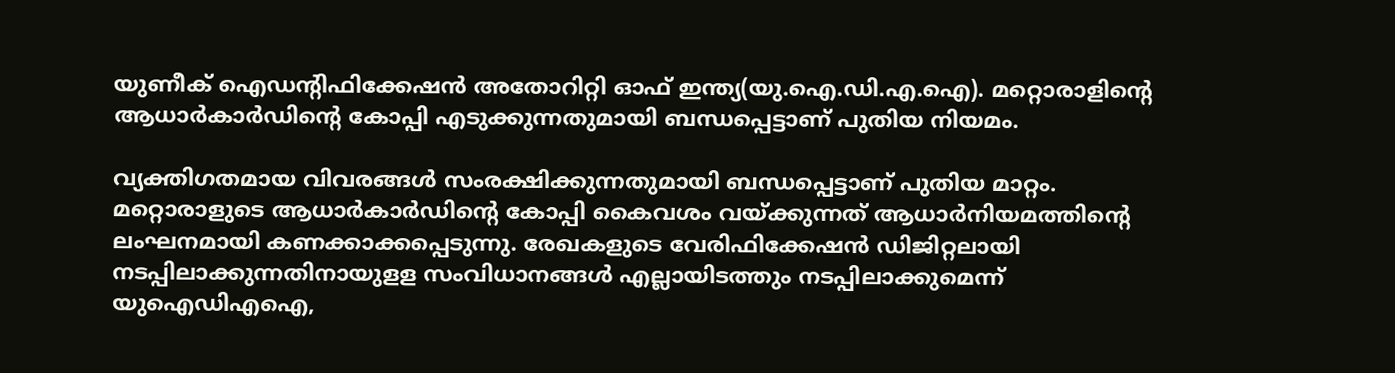യുണീക് ഐഡന്റിഫിക്കേഷന്‍ അതോറിറ്റി ഓഫ് ഇന്ത്യ(യു.ഐ.ഡി.എ.ഐ). മറ്റൊരാളിന്റെ ആധാര്‍കാര്‍ഡിന്റെ കോപ്പി എടുക്കുന്നതുമായി ബന്ധപ്പെട്ടാണ് പുതിയ നിയമം.

വ്യക്തിഗതമായ വിവരങ്ങള്‍ സംരക്ഷിക്കുന്നതുമായി ബന്ധപ്പെട്ടാണ് പുതിയ മാറ്റം. മറ്റൊരാളുടെ ആധാര്‍കാര്‍ഡിന്റെ കോപ്പി കൈവശം വയ്ക്കുന്നത് ആധാര്‍നിയമത്തിന്റെ ലംഘനമായി കണക്കാക്കപ്പെടുന്നു. രേഖകളുടെ വേരിഫിക്കേഷന്‍ ഡിജിറ്റലായി നടപ്പിലാക്കുന്നതിനായുളള സംവിധാനങ്ങള്‍ എല്ലായിടത്തും നടപ്പിലാക്കുമെന്ന് യുഐഡിഎഐ,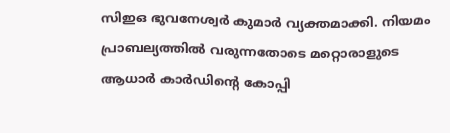സിഇഒ ഭുവനേശ്വര്‍ കുമാര്‍ വ്യക്തമാക്കി. നിയമം പ്രാബല്യത്തില്‍ വരുന്നതോടെ മറ്റൊരാളുടെ ആധാര്‍ കാര്‍ഡിന്റെ കോപ്പി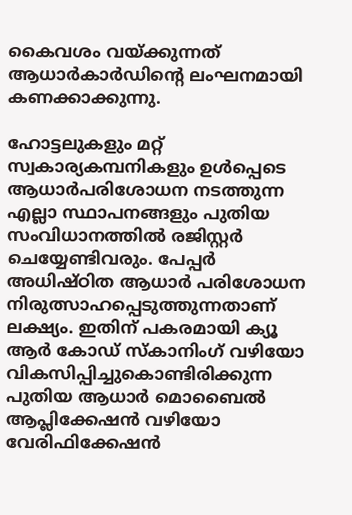കൈവശം വയ്ക്കുന്നത് ആധാര്‍കാര്‍ഡിന്റെ ലംഘനമായി കണക്കാക്കുന്നു.

ഹോട്ടലുകളും മറ്റ് സ്വകാര്യകമ്പനികളും ഉള്‍പ്പെടെ ആധാര്‍പരിശോധന നടത്തുന്ന എല്ലാ സ്ഥാപനങ്ങളും പുതിയ സംവിധാനത്തില്‍ രജിസ്റ്റര്‍ ചെയ്യേണ്ടിവരും. പേപ്പര്‍ അധിഷ്ഠിത ആധാര്‍ പരിശോധന നിരുത്സാഹപ്പെടുത്തുന്നതാണ് ലക്ഷ്യം. ഇതിന് പകരമായി ക്യൂ ആര്‍ കോഡ് സ്‌കാനിംഗ് വഴിയോ വികസിപ്പിച്ചുകൊണ്ടിരിക്കുന്ന പുതിയ ആധാര്‍ മൊബൈല്‍ ആപ്ലിക്കേഷന്‍ വഴിയോ വേരിഫിക്കേഷന്‍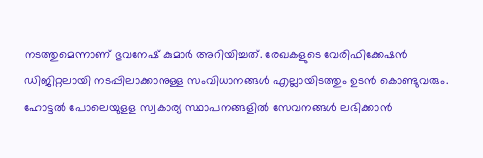നടത്തുമെന്നാണ് ഭുവനേഷ് കുമാര്‍ അറിയിച്ചത്. രേഖകളുടെ വേരിഫിക്കേഷന്‍ ഡിജിറ്റലായി നടപ്പിലാക്കാനുള്ള സംവിധാനങ്ങള്‍ എല്ലായിടത്തും ഉടന്‍ കൊണ്ടുവരും. ഹോട്ടല്‍ പോലെയുളള സ്വകാര്യ സ്ഥാപനങ്ങളില്‍ സേവനങ്ങള്‍ ലഭിക്കാന്‍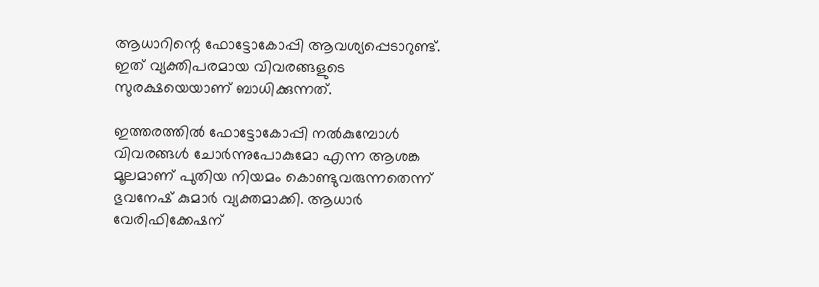ആധാറിന്റെ ഫോട്ടോകോപ്പി ആവശ്യപ്പെടാറുണ്ട്. ഇത് വ്യക്തിപരമായ വിവരങ്ങളുടെ സുരക്ഷയെയാണ് ബാധിക്കുന്നത്.

ഇത്തരത്തില്‍ ഫോട്ടോകോപ്പി നല്‍കുമ്പോള്‍ വിവരങ്ങള്‍ ചോര്‍ന്നുപോകുമോ എന്ന ആശങ്ക മൂലമാണ് പുതിയ നിയമം കൊണ്ടുവരുന്നതെന്ന് ഭുവനേഷ് കുമാര്‍ വ്യക്തമാക്കി. ആധാര്‍ വേരിഫിക്കേഷന്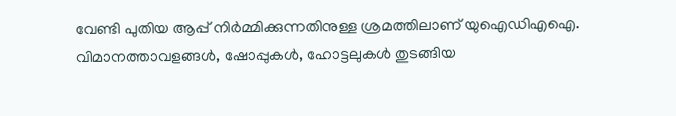വേണ്ടി പുതിയ ആപ്പ് നിര്‍മ്മിക്കുന്നതിനുള്ള ശ്രമത്തിലാണ് യുഐഡിഎഐ. വിമാനത്താവളങ്ങള്‍, ഷോപ്പുകള്‍, ഹോട്ടലുകള്‍ തുടങ്ങിയ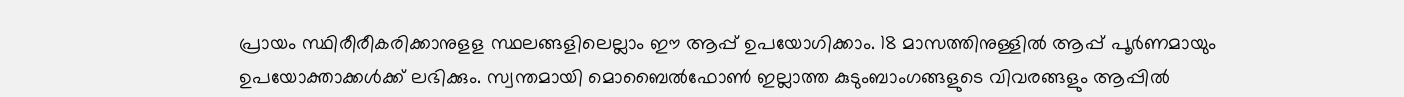പ്രായം സ്ഥിരീരീകരിക്കാനുളള സ്ഥലങ്ങളിലെല്ലാം ഈ ആപ്പ് ഉപയോഗിക്കാം. 18 മാസത്തിനുള്ളില്‍ ആപ്പ് പൂര്‍ണമായും ഉപയോക്താക്കള്‍ക്ക് ലഭിക്കും. സ്വന്തമായി മൊബൈല്‍ഫോണ്‍ ഇല്ലാത്ത കുടുംബാംഗങ്ങളുടെ വിവരങ്ങളും ആപ്പില്‍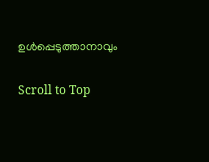ഉള്‍പ്പെടുത്താനാവും

Scroll to Top